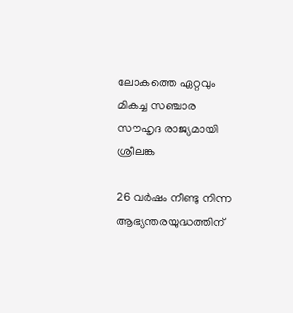ലോകത്തെ ഏറ്റവും മികച്ച സഞ്ചാര സൗഹൃദ രാജ്യമായി ശ്രീലങ്ക

26 വര്‍ഷം നീണ്ടു നിന്ന ആഭ്യന്തരയുദ്ധത്തിന്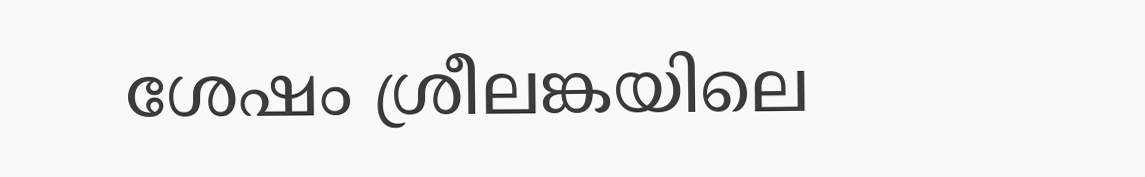ശേഷം ശ്രീലങ്കയിലെ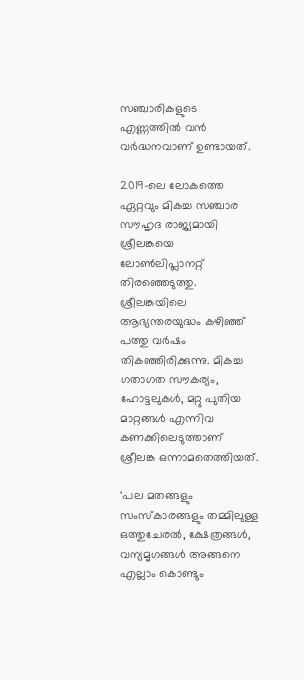സഞ്ചാരികളുടെ എണ്ണത്തില്‍ വന്‍ വര്‍ദ്ധനവാണ് ഉണ്ടായത്.

2019-ലെ ലോകത്തെ ഏറ്റവും മികച്ച സഞ്ചാര സൗഹൃദ രാജ്യമായി ശ്രീലങ്കയെ ലോണ്‍ലിപ്ലാനറ്റ് തിരഞ്ഞെടുത്തു. ശ്രീലങ്കയിലെ ആഭ്യന്തരയുദ്ധം കഴിഞ്ഞ് പത്തു വര്‍ഷം തികഞ്ഞിരിക്കുന്നു. മികച്ച ഗതാഗത സൗകര്യം, ഹോട്ടലുകള്‍, മറ്റു പുതിയ മാറ്റങ്ങള്‍ എന്നിവ കണക്കിലെടുത്താണ് ശ്രീലങ്ക ഒന്നാമതെത്തിയത്.

‘പല മതങ്ങളും സംസ്‌കാരങ്ങളും തമ്മിലുള്ള ഒത്തുചേരല്‍, ക്ഷേത്രങ്ങള്‍, വന്യമൃഗങ്ങള്‍ അങ്ങനെ എല്ലാം കൊണ്ടും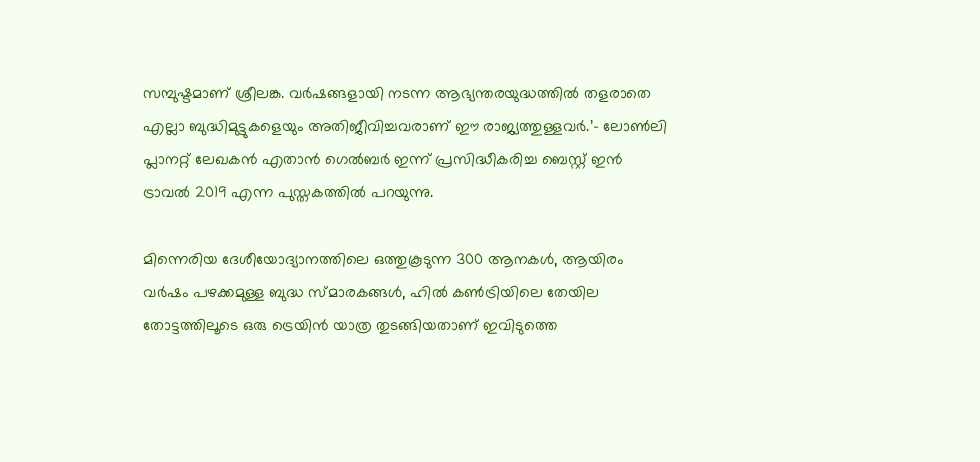സമ്പുഷ്ടമാണ് ശ്രീലങ്ക. വര്‍ഷങ്ങളായി നടന്ന ആഭ്യന്തരയുദ്ധത്തില്‍ തളരാതെ എല്ലാ ബുദ്ധിമുട്ടുകളെയും അതിജീവിച്ചവരാണ് ഈ രാജ്യത്തുള്ളവര്‍.’- ലോണ്‍ലി പ്ലാനറ്റ് ലേഖകന്‍ എതാന്‍ ഗെല്‍ബര്‍ ഇന്ന് പ്രസിദ്ധീകരിച്ച ബെസ്റ്റ് ഇന്‍ ട്രാവല്‍ 2019 എന്ന പുസ്തകത്തില്‍ പറയുന്നു.

മിന്നെരിയ ദേശീയോദ്യാനത്തിലെ ഒത്തുകൂടുന്ന 300 ആനകള്‍, ആയിരം വര്‍ഷം പഴക്കമുള്ള ബുദ്ധ സ്മാരകങ്ങള്‍, ഹില്‍ കണ്‍ട്രിയിലെ തേയില തോട്ടത്തിലൂടെ ഒരു ട്രെയിന്‍ യാത്ര തുടങ്ങിയതാണ് ഇവിടുത്തെ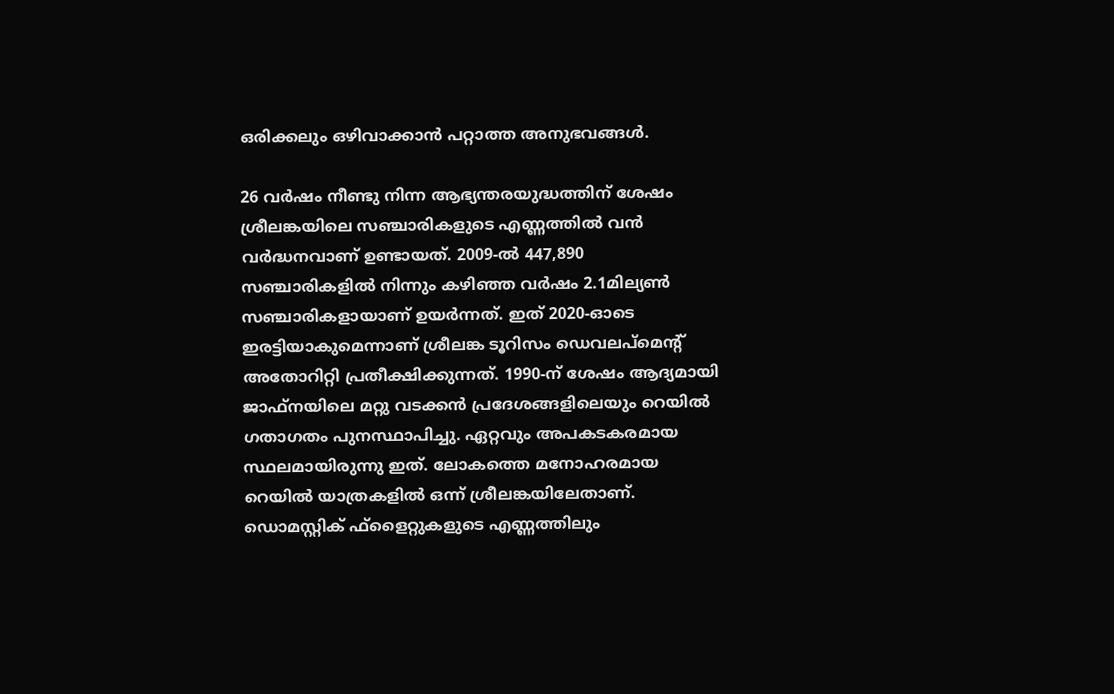ഒരിക്കലും ഒഴിവാക്കാന്‍ പറ്റാത്ത അനുഭവങ്ങള്‍.

26 വര്‍ഷം നീണ്ടു നിന്ന ആഭ്യന്തരയുദ്ധത്തിന് ശേഷം ശ്രീലങ്കയിലെ സഞ്ചാരികളുടെ എണ്ണത്തില്‍ വന്‍ വര്‍ദ്ധനവാണ് ഉണ്ടായത്. 2009-ല്‍ 447,890 സഞ്ചാരികളില്‍ നിന്നും കഴിഞ്ഞ വര്‍ഷം 2.1മില്യണ്‍ സഞ്ചാരികളായാണ് ഉയര്‍ന്നത്. ഇത് 2020-ഓടെ ഇരട്ടിയാകുമെന്നാണ് ശ്രീലങ്ക ടൂറിസം ഡെവലപ്മെന്റ് അതോറിറ്റി പ്രതീക്ഷിക്കുന്നത്. 1990-ന് ശേഷം ആദ്യമായി ജാഫ്നയിലെ മറ്റു വടക്കന്‍ പ്രദേശങ്ങളിലെയും റെയില്‍ ഗതാഗതം പുനസ്ഥാപിച്ചു. ഏറ്റവും അപകടകരമായ സ്ഥലമായിരുന്നു ഇത്. ലോകത്തെ മനോഹരമായ റെയില്‍ യാത്രകളില്‍ ഒന്ന് ശ്രീലങ്കയിലേതാണ്. ഡൊമസ്റ്റിക് ഫ്‌ളൈറ്റുകളുടെ എണ്ണത്തിലും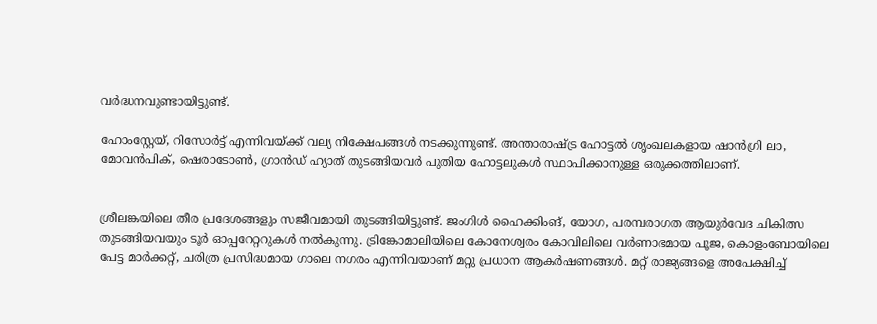വര്‍ദ്ധനവുണ്ടായിട്ടുണ്ട്.

ഹോംസ്റ്റേയ്, റിസോര്‍ട്ട് എന്നിവയ്ക്ക് വല്യ നിക്ഷേപങ്ങള്‍ നടക്കുന്നുണ്ട്. അന്താരാഷ്ട്ര ഹോട്ടല്‍ ശൃംഖലകളായ ഷാന്‍ഗ്രി ലാ, മോവന്‍പിക്, ഷെരാടോണ്‍, ഗ്രാന്‍ഡ് ഹ്യാത് തുടങ്ങിയവര്‍ പുതിയ ഹോട്ടലുകള്‍ സ്ഥാപിക്കാനുള്ള ഒരുക്കത്തിലാണ്.


ശ്രീലങ്കയിലെ തീര പ്രദേശങ്ങളും സജീവമായി തുടങ്ങിയിട്ടുണ്ട്. ജംഗിള്‍ ഹൈക്കിംങ്, യോഗ, പരമ്പരാഗത ആയുര്‍വേദ ചികിത്സ തുടങ്ങിയവയും ടൂര്‍ ഓപ്പറേറ്ററുകള്‍ നല്‍കുന്നു. ട്രിങ്കോമാലിയിലെ കോനേശ്വരം കോവിലിലെ വര്‍ണാഭമായ പൂജ, കൊളംബോയിലെ പേട്ട മാര്‍ക്കറ്റ്, ചരിത്ര പ്രസിദ്ധമായ ഗാലെ നഗരം എന്നിവയാണ് മറ്റു പ്രധാന ആകര്‍ഷണങ്ങള്‍. മറ്റ് രാജ്യങ്ങളെ അപേക്ഷിച്ച്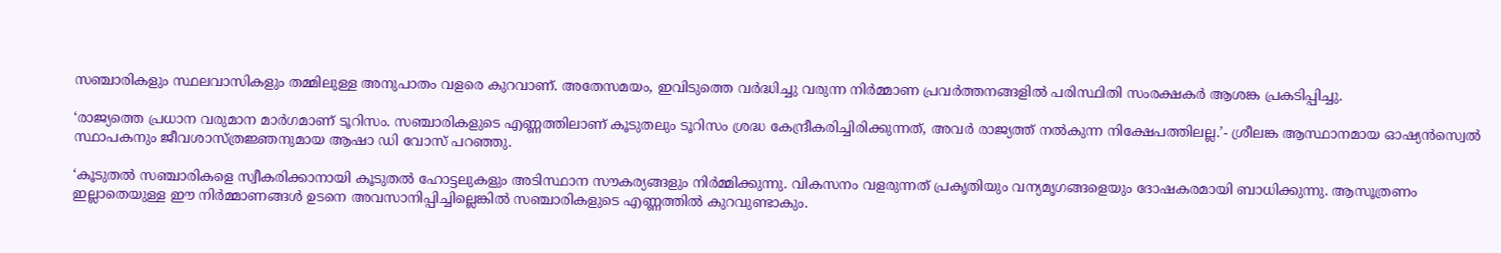സഞ്ചാരികളും സ്ഥലവാസികളും തമ്മിലുള്ള അനുപാതം വളരെ കുറവാണ്. അതേസമയം, ഇവിടുത്തെ വര്‍ദ്ധിച്ചു വരുന്ന നിര്‍മ്മാണ പ്രവര്‍ത്തനങ്ങളില്‍ പരിസ്ഥിതി സംരക്ഷകര്‍ ആശങ്ക പ്രകടിപ്പിച്ചു.

‘രാജ്യത്തെ പ്രധാന വരുമാന മാര്‍ഗമാണ് ടൂറിസം. സഞ്ചാരികളുടെ എണ്ണത്തിലാണ് കൂടുതലും ടൂറിസം ശ്രദ്ധ കേന്ദ്രീകരിച്ചിരിക്കുന്നത്, അവര്‍ രാജ്യത്ത് നല്‍കുന്ന നിക്ഷേപത്തിലല്ല.’- ശ്രീലങ്ക ആസ്ഥാനമായ ഓഷ്യന്‍സ്വെല്‍ സ്ഥാപകനും ജീവശാസ്ത്രജ്ഞനുമായ ആഷാ ഡി വോസ് പറഞ്ഞു.

‘കൂടുതല്‍ സഞ്ചാരികളെ സ്വീകരിക്കാനായി കൂടുതല്‍ ഹോട്ടലുകളും അടിസ്ഥാന സൗകര്യങ്ങളും നിര്‍മ്മിക്കുന്നു. വികസനം വളരുന്നത് പ്രകൃതിയും വന്യമൃഗങ്ങളെയും ദോഷകരമായി ബാധിക്കുന്നു. ആസൂത്രണം ഇല്ലാതെയുള്ള ഈ നിര്‍മ്മാണങ്ങള്‍ ഉടനെ അവസാനിപ്പിച്ചില്ലെങ്കില്‍ സഞ്ചാരികളുടെ എണ്ണത്തില്‍ കുറവുണ്ടാകും.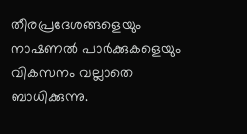തീരപ്രദേശങ്ങളെയും നാഷണല്‍ പാര്‍ക്കുകളെയും വികസനം വല്ലാതെ ബാധിക്കുന്നു.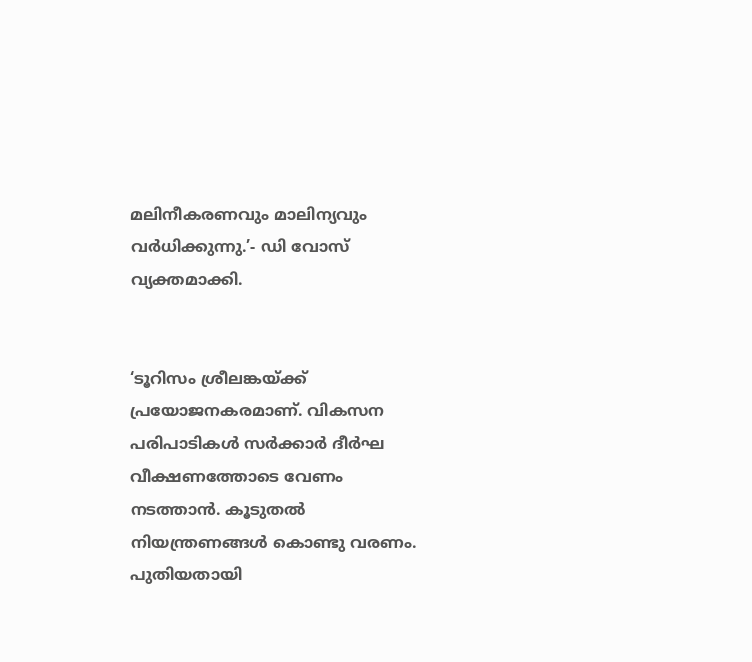മലിനീകരണവും മാലിന്യവും വര്‍ധിക്കുന്നു.’- ഡി വോസ് വ്യക്തമാക്കി.


‘ടൂറിസം ശ്രീലങ്കയ്ക്ക് പ്രയോജനകരമാണ്. വികസന പരിപാടികള്‍ സര്‍ക്കാര്‍ ദീര്‍ഘ വീക്ഷണത്തോടെ വേണം നടത്താന്‍. കൂടുതല്‍ നിയന്ത്രണങ്ങള്‍ കൊണ്ടു വരണം. പുതിയതായി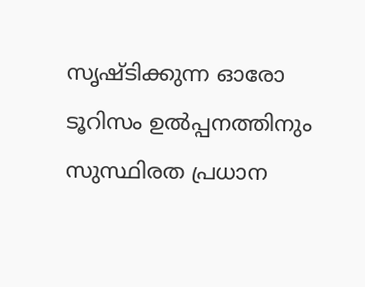സൃഷ്ടിക്കുന്ന ഓരോ ടൂറിസം ഉല്‍പ്പനത്തിനും സുസ്ഥിരത പ്രധാന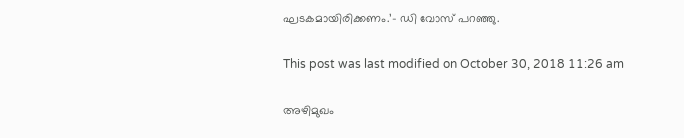ഘടകമായിരിക്കണം.’- ഡി വോസ് പറഞ്ഞു.

This post was last modified on October 30, 2018 11:26 am

അഴിമുഖം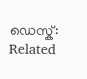ഡെസ്ക്:
Related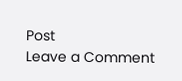Post
Leave a Comment